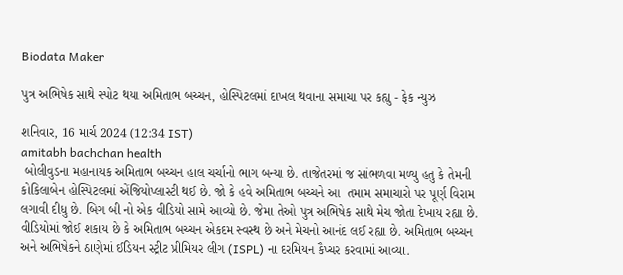Biodata Maker

પુત્ર અભિષેક સાથે સ્પોટ થયા અમિતાભ બચ્ચન, હોસ્પિટલમાં દાખલ થવાના સમાચા પર કહ્યુ - ફેક ન્યુઝ

શનિવાર, 16 માર્ચ 2024 (12:34 IST)
amitabh bachchan health
 બોલીવુડના મહાનાયક અમિતાભ બચ્ચન હાલ ચર્ચાનો ભાગ બન્યા છે. તાજેતરમાં જ સાંભળવા મળ્યુ હતુ કે તેમની કોકિલાબેન હોસ્પિટલમાં એંજિયોપ્લાસ્ટી થઈ છે. જો કે હવે અમિતાભ બચ્ચને આ  તમામ સમાચારો પર પૂર્ણ વિરામ લગાવી દીધુ છે. બિગ બી નો એક વીડિયો સામે આવ્યો છે. જેમા તેઓ પુત્ર અભિષેક સાથે મેચ જોતા દેખાય રહ્યા છે. વીડિયોમાં જોઈ શકાય છે કે અમિતાભ બચ્ચન એકદમ સ્વસ્થ છે અને મેચનો આનંદ લઈ રહ્યા છે. અમિતાભ બચ્ચન અને અભિષેકને ઠાણેમાં ઈડિયન સ્ટ્રીટ પ્રીમિયર લીગ (ISPL) ના દરમિયન કૈપ્ચર કરવામાં આવ્યા.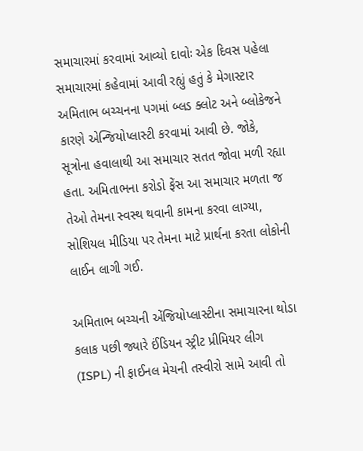સમાચારમાં કરવામાં આવ્યો દાવોઃ એક દિવસ પહેલા સમાચારમાં કહેવામાં આવી રહ્યું હતું કે મેગાસ્ટાર અમિતાભ બચ્ચનના પગમાં બ્લડ ક્લોટ અને બ્લોકેજને કારણે એન્જિયોપ્લાસ્ટી કરવામાં આવી છે. જોકે, સૂત્રોના હવાલાથી આ સમાચાર સતત જોવા મળી રહ્યા હતા. અમિતાભના કરોડો ફેંસ આ સમાચાર મળતા જ તેઓ તેમના સ્વસ્થ થવાની કામના કરવા લાગ્યા, સોશિયલ મીડિયા પર તેમના માટે પ્રાર્થના કરતા લોકોની લાઈન લાગી ગઈ.

અમિતાભ બચ્ચની એંજિયોપ્લાસ્ટીના સમાચારના થોડા કલાક પછી જ્યારે ઈંડિયન સ્ટ્રીટ પ્રીમિયર લીગ (ISPL) ની ફાઈનલ મેચની તસ્વીરો સામે આવી તો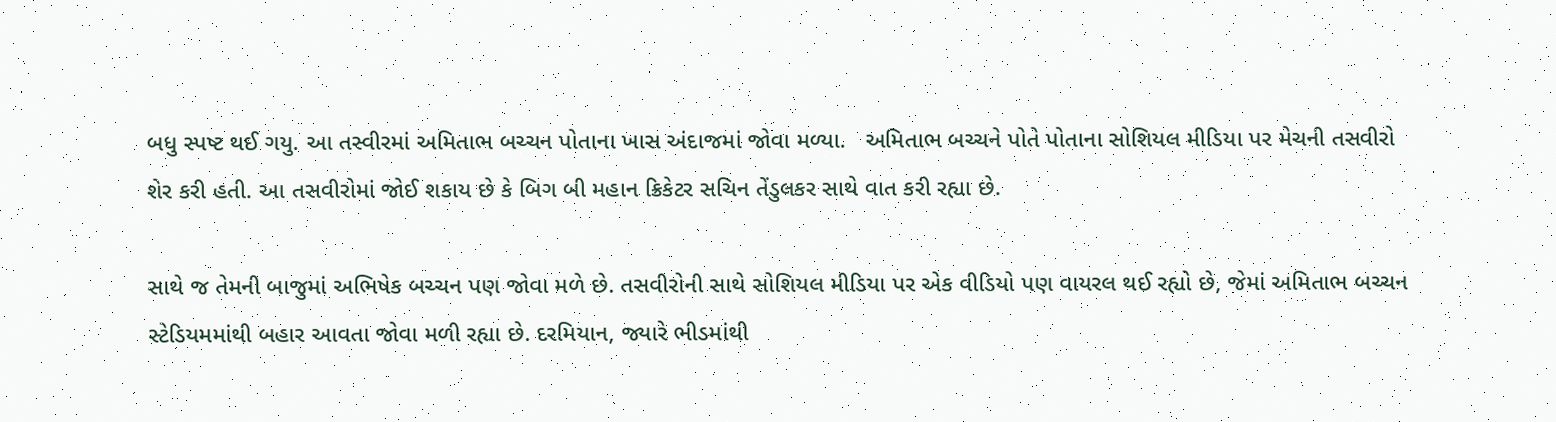બધુ સ્પષ્ટ થઈ ગયુ. આ તસ્વીરમાં અમિતાભ બચ્ચન પોતાના ખાસ અંદાજમાં જોવા મળ્યા.   અમિતાભ બચ્ચને પોતે પોતાના સોશિયલ મીડિયા પર મેચની તસવીરો શેર કરી હતી. આ તસવીરોમાં જોઈ શકાય છે કે બિગ બી મહાન ક્રિકેટર સચિન તેંડુલકર સાથે વાત કરી રહ્યા છે.

સાથે જ તેમની બાજુમાં અભિષેક બચ્ચન પણ જોવા મળે છે. તસવીરોની સાથે સોશિયલ મીડિયા પર એક વીડિયો પણ વાયરલ થઈ રહ્યો છે, જેમાં અમિતાભ બચ્ચન સ્ટેડિયમમાંથી બહાર આવતા જોવા મળી રહ્યા છે. દરમિયાન, જ્યારે ભીડમાંથી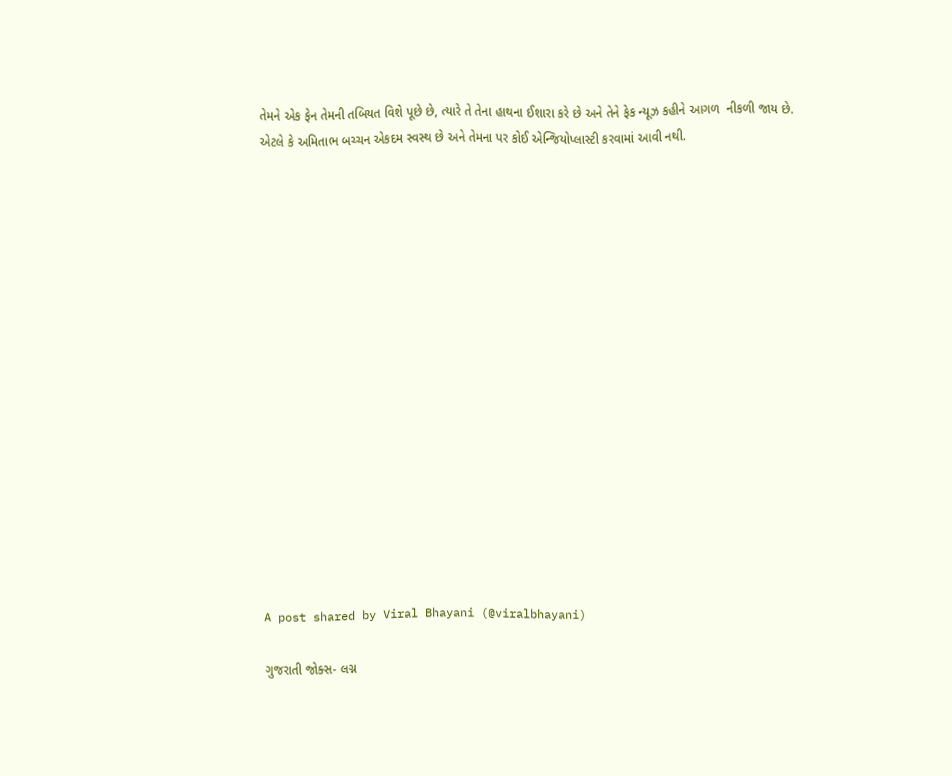તેમને એક ફેન તેમની તબિયત વિશે પૂછે છે, ત્યારે તે તેના હાથના ઈશારા કરે છે અને તેને ફેક ન્યૂઝ કહીને આગળ  નીકળી જાય છે. એટલે કે અમિતાભ બચ્ચન એકદમ સ્વસ્થ છે અને તેમના પર કોઈ એન્જિયોપ્લાસ્ટી કરવામાં આવી નથી.

















A post shared by Viral Bhayani (@viralbhayani)

ગુજરાતી જોક્સ- લગ્ન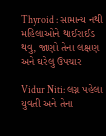Thyroid : સામાન્ય નથી મહિલાઓને થાઈરાઈડ થવુ, જાણો તેના લક્ષણ અને ઘરેલુ ઉપચાર

Vidur Niti: લગ્ન પહેલા યુવતી અને તેના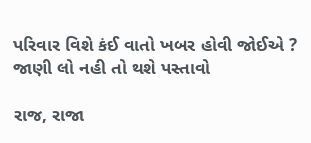પરિવાર વિશે કંઈ વાતો ખબર હોવી જોઈએ ? જાણી લો નહી તો થશે પસ્તાવો

રાજ, રાજા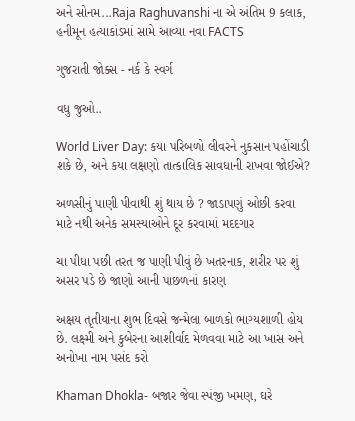અને સોનમ...Raja Raghuvanshi ના એ અંતિમ 9 કલાક, હનીમૂન હત્યાકાંડમાં સામે આવ્યા નવા FACTS

ગુજરાતી જોક્સ - નર્ક કે સ્વર્ગ

વધુ જુઓ..

World Liver Day: કયા પરિબળો લીવરને નુકસાન પહોંચાડી શકે છે, અને કયા લક્ષણો તાત્કાલિક સાવધાની રાખવા જોઈએ?

અળસીનું પાણી પીવાથી શું થાય છે ? જાડાપણું ઓછી કરવા માટે નથી અનેક સમસ્યાઓને દૂર કરવામાં મદદગાર

ચા પીધા પછી તરત જ પાણી પીવું છે ખતરનાક, શરીર પર શું અસર પડે છે જાણો આની પાછળનાં કારણ

અક્ષય તૃતીયાના શુભ દિવસે જન્મેલા બાળકો ભાગ્યશાળી હોય છે. લક્ષ્મી અને કુબેરના આશીર્વાદ મેળવવા માટે આ ખાસ અને અનોખા નામ પસંદ કરો

Khaman Dhokla- બજાર જેવા સ્પંજી ખમણ, ઘરે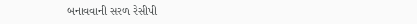બનાવવાની સરળ રેસીપી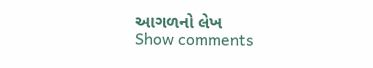આગળનો લેખ
Show comments